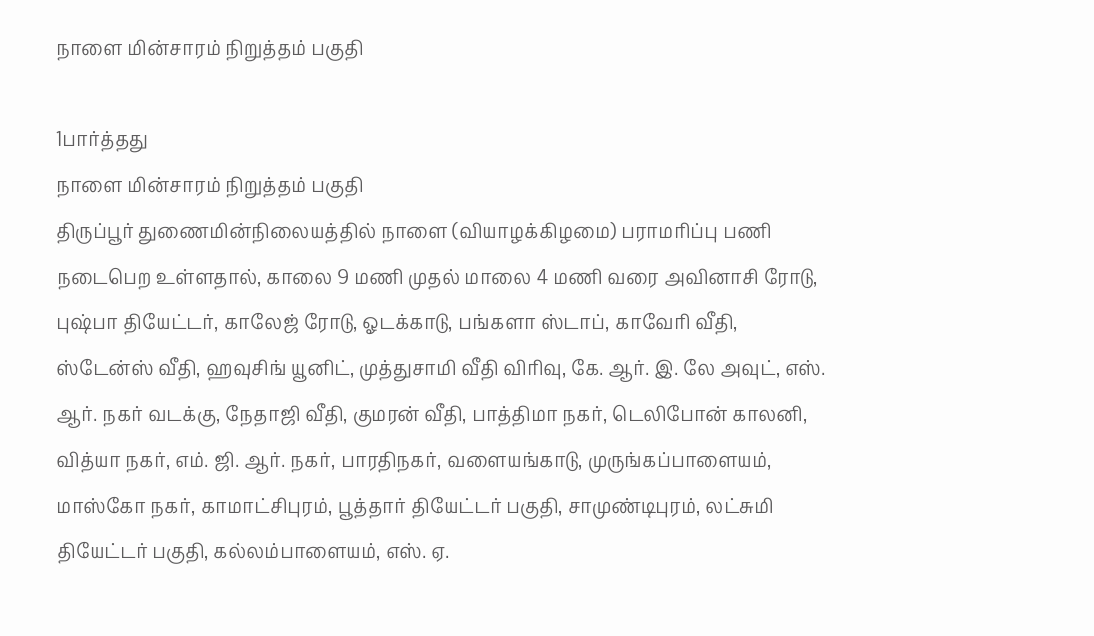நாளை மின்சாரம் நிறுத்தம் பகுதி

1பார்த்தது
நாளை மின்சாரம் நிறுத்தம் பகுதி
திருப்பூர் துணைமின்நிலையத்தில் நாளை (வியாழக்கிழமை) பராமரிப்பு பணி நடைபெற உள்ளதால், காலை 9 மணி முதல் மாலை 4 மணி வரை அவினாசி ரோடு, புஷ்பா தியேட்டர், காலேஜ் ரோடு, ஓடக்காடு, பங்களா ஸ்டாப், காவேரி வீதி, ஸ்டேன்ஸ் வீதி, ஹவுசிங் யூனிட், முத்துசாமி வீதி விரிவு, கே. ஆர். இ. லே அவுட், எஸ். ஆர். நகர் வடக்கு, நேதாஜி வீதி, குமரன் வீதி, பாத்திமா நகர், டெலிபோன் காலனி, வித்யா நகர், எம். ஜி. ஆர். நகர், பாரதிநகர், வளையங்காடு, முருங்கப்பாளையம், மாஸ்கோ நகர், காமாட்சிபுரம், பூத்தார் தியேட்டர் பகுதி, சாமுண்டிபுரம், லட்சுமி தியேட்டர் பகுதி, கல்லம்பாளையம், எஸ். ஏ.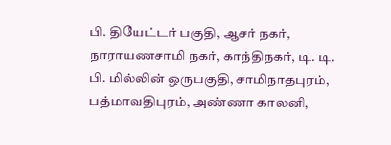பி. தியேட்டர் பகுதி, ஆசர் நகர், நாராயணசாமி நகர், காந்திநகர், டி. டி. பி. மில்லின் ஒருபகுதி, சாமிநாதபுரம், பத்மாவதிபுரம், அண்ணா காலனி,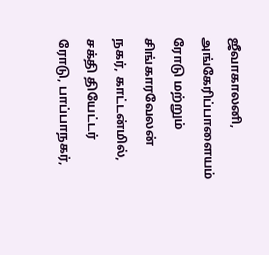ஜீவாகாலனி, அங்கேரிப்பாளையம் ரோடு மற்றும் சிங்காரவேலன் நகர், காட்டன்மில், சக்தி தியேட்டர் ரோடு, பாப்பாநகர்,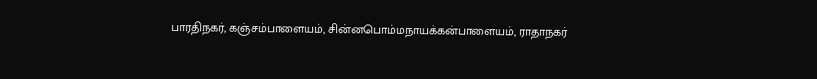பாரதிநகர், கஞ்சம்பாளையம், சின்னபொம்மநாயக்கன்பாளையம், ராதாநகர்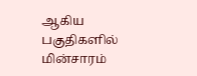ஆகிய பகுதிகளில் மின்சாரம்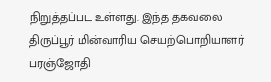நிறுத்தப்பட உள்ளது. இந்த தகவலை திருப்பூர் மின்வாரிய செயற்பொறியாளர் பரஞ்ஜோதி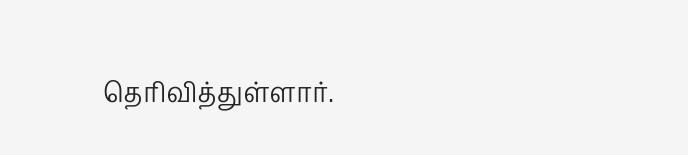தெரிவித்துள்ளார்.